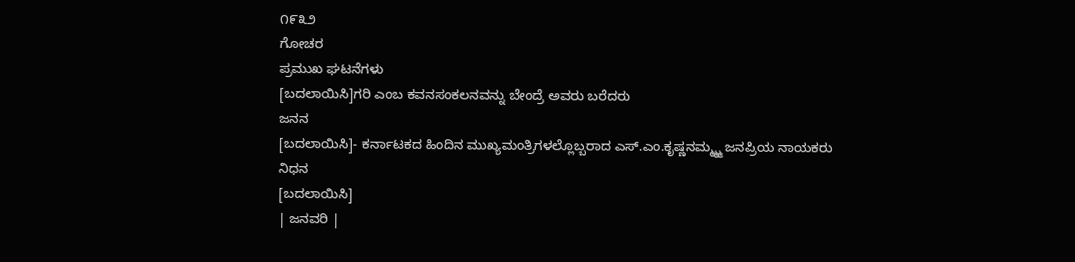೧೯೩೨
ಗೋಚರ
ಪ್ರಮುಖ ಘಟನೆಗಳು
[ಬದಲಾಯಿಸಿ]ಗರಿ ಎಂಬ ಕವನಸಂಕಲನವನ್ನು ಬೇಂದ್ರೆ ಅವರು ಬರೆದರು
ಜನನ
[ಬದಲಾಯಿಸಿ]- ಕರ್ನಾಟಕದ ಹಿಂದಿನ ಮುಖ್ಯಮಂತ್ರಿಗಳಲ್ಲೊಬ್ಬರಾದ ಎಸ್.ಎಂ.ಕೃಷ್ಣನಮ್ಮ್ಮ್ಮ ಜನಪ್ರಿಯ ನಾಯಕರು
ನಿಧನ
[ಬದಲಾಯಿಸಿ]
| ಜನವರಿ |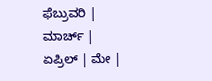ಫೆಬ್ರುವರಿ | ಮಾರ್ಚ್ | ಏಪ್ರಿಲ್ | ಮೇ |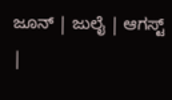ಜೂನ್ | ಜುಲೈ | ಆಗಸ್ಟ್ |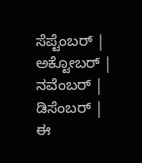ಸೆಪ್ಟೆಂಬರ್ | ಅಕ್ಟೋಬರ್ | ನವೆಂಬರ್ | ಡಿಸೆಂಬರ್ |
ಈ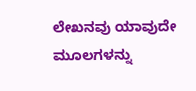ಲೇಖನವು ಯಾವುದೇ ಮೂಲಗಳನ್ನು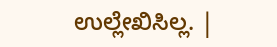ಉಲ್ಲೇಖಿಸಿಲ್ಲ. |